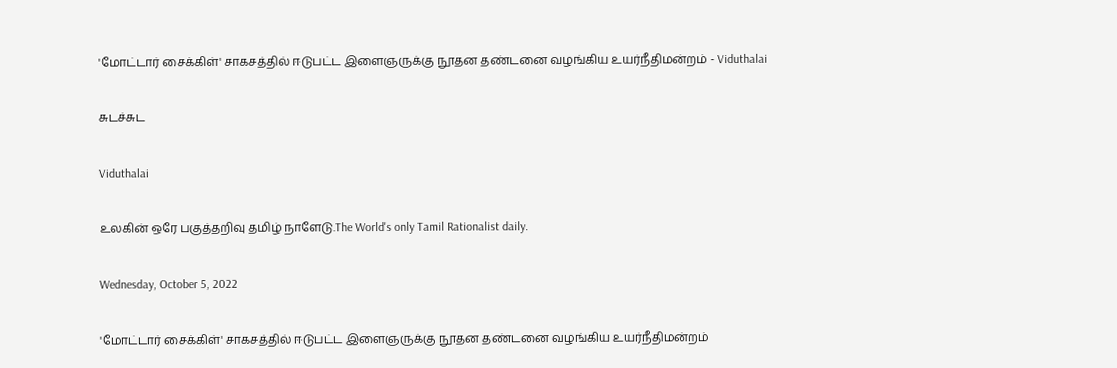'மோட்டார் சைக்கிள்' சாகசத்தில் ஈடுபட்ட இளைஞருக்கு நூதன தண்டனை வழங்கிய உயர்நீதிமன்றம் - Viduthalai

சுடச்சுட

Viduthalai

உலகின் ஒரே பகுத்தறிவு தமிழ் நாளேடு.The World's only Tamil Rationalist daily.

Wednesday, October 5, 2022

'மோட்டார் சைக்கிள்' சாகசத்தில் ஈடுபட்ட இளைஞருக்கு நூதன தண்டனை வழங்கிய உயர்நீதிமன்றம்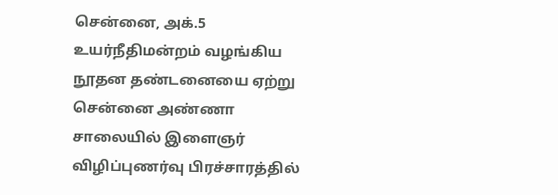சென்னை, அக்.5 உயர்நீதிமன்றம் வழங்கிய நூதன தண்டனையை ஏற்று சென்னை அண்ணா சாலையில் இளைஞர் விழிப்புணர்வு பிரச்சாரத்தில்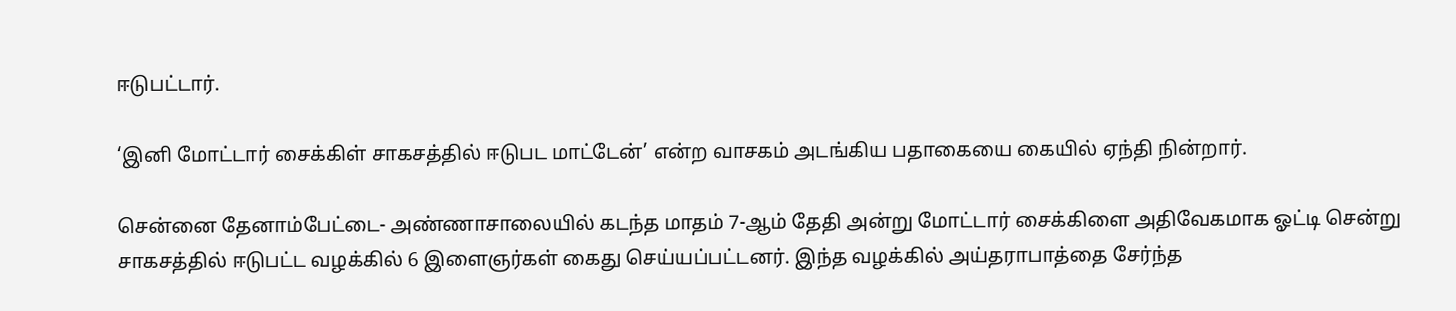ஈடுபட்டார்.

‘இனி மோட்டார் சைக்கிள் சாகசத்தில் ஈடுபட மாட்டேன்’ என்ற வாசகம் அடங்கிய பதாகையை கையில் ஏந்தி நின்றார்.

சென்னை தேனாம்பேட்டை- அண்ணாசாலையில் கடந்த மாதம் 7-ஆம் தேதி அன்று மோட்டார் சைக்கிளை அதிவேகமாக ஓட்டி சென்று சாகசத்தில் ஈடுபட்ட வழக்கில் 6 இளைஞர்கள் கைது செய்யப்பட்டனர். இந்த வழக்கில் அய்தராபாத்தை சேர்ந்த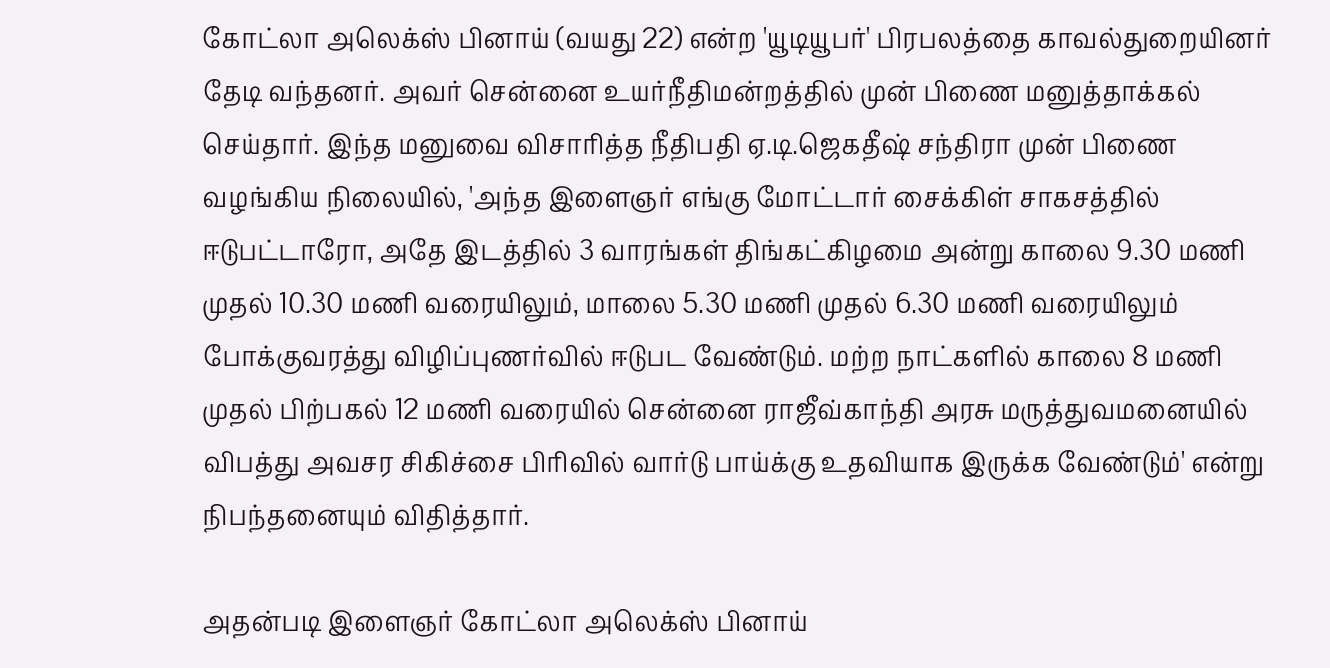கோட்லா அலெக்ஸ் பினாய் (வயது 22) என்ற 'யூடியூபர்' பிரபலத்தை காவல்துறையினர் தேடி வந்தனர். அவர் சென்னை உயர்நீதிமன்றத்தில் முன் பிணை மனுத்தாக்கல் செய்தார். இந்த மனுவை விசாரித்த நீதிபதி ஏ.டி.ஜெகதீஷ் சந்திரா முன் பிணை வழங்கிய நிலையில், 'அந்த இளைஞர் எங்கு மோட்டார் சைக்கிள் சாகசத்தில் ஈடுபட்டாரோ, அதே இடத்தில் 3 வாரங்கள் திங்கட்கிழமை அன்று காலை 9.30 மணி முதல் 10.30 மணி வரையிலும், மாலை 5.30 மணி முதல் 6.30 மணி வரையிலும் போக்குவரத்து விழிப்புணர்வில் ஈடுபட வேண்டும். மற்ற நாட்களில் காலை 8 மணி முதல் பிற்பகல் 12 மணி வரையில் சென்னை ராஜீவ்காந்தி அரசு மருத்துவமனையில் விபத்து அவசர சிகிச்சை பிரிவில் வார்டு பாய்க்கு உதவியாக இருக்க வேண்டும்' என்று நிபந்தனையும் விதித்தார்.

அதன்படி இளைஞர் கோட்லா அலெக்ஸ் பினாய்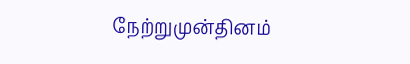நேற்றுமுன்தினம்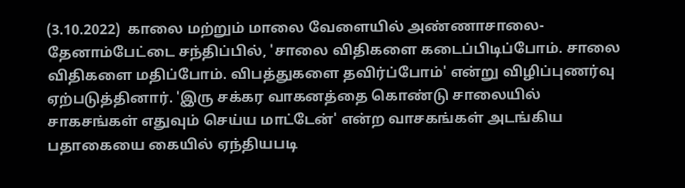(3.10.2022)  காலை மற்றும் மாலை வேளையில் அண்ணாசாலை-தேனாம்பேட்டை சந்திப்பில், 'சாலை விதிகளை கடைப்பிடிப்போம். சாலை விதிகளை மதிப்போம். விபத்துகளை தவிர்ப்போம்' என்று விழிப்புணர்வு ஏற்படுத்தினார். 'இரு சக்கர வாகனத்தை கொண்டு சாலையில் சாகசங்கள் எதுவும் செய்ய மாட்டேன்' என்ற வாசகங்கள் அடங்கிய பதாகையை கையில் ஏந்தியபடி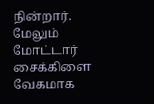நின்றார். மேலும் மோட்டார் சைக்கிளை வேகமாக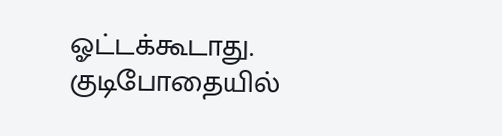ஓட்டக்கூடாது. குடிபோதையில்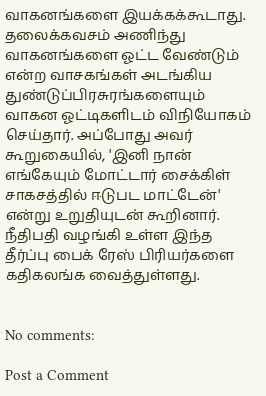வாகனங்களை இயக்கக்கூடாது. தலைக்கவசம் அணிந்து வாகனங்களை ஓட்ட வேண்டும் என்ற வாசகங்கள் அடங்கிய துண்டுப்பிரசுரங்களையும் வாகன ஓட்டிகளிடம் விநியோகம் செய்தார். அப்போது அவர் கூறுகையில், 'இனி நான் எங்கேயும் மோட்டார் சைக்கிள் சாகசத்தில் ஈடுபட மாட்டேன்' என்று உறுதியுடன் கூறினார். நீதிபதி வழங்கி உள்ள இந்த தீர்ப்பு பைக் ரேஸ் பிரியர்களை கதிகலங்க வைத்துள்ளது.


No comments:

Post a Comment